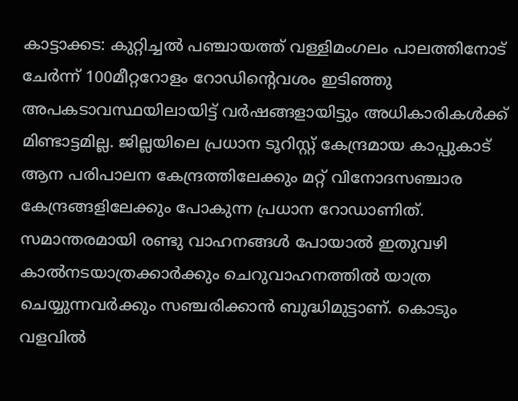കാട്ടാക്കട: കുറ്റിച്ചൽ പഞ്ചായത്ത് വള്ളിമംഗലം പാലത്തിനോട് ചേർന്ന് 100മീറ്ററോളം റോഡിന്റെവശം ഇടിഞ്ഞു അപകടാവസ്ഥയിലായിട്ട് വർഷങ്ങളായിട്ടും അധികാരികൾക്ക് മിണ്ടാട്ടമില്ല. ജില്ലയിലെ പ്രധാന ടൂറിസ്റ്റ് കേന്ദ്രമായ കാപ്പുകാട് ആന പരിപാലന കേന്ദ്രത്തിലേക്കും മറ്റ് വിനോദസഞ്ചാര കേന്ദ്രങ്ങളിലേക്കും പോകുന്ന പ്രധാന റോഡാണിത്. സമാന്തരമായി രണ്ടു വാഹനങ്ങൾ പോയാൽ ഇതുവഴി കാൽനടയാത്രക്കാർക്കും ചെറുവാഹനത്തിൽ യാത്ര ചെയ്യുന്നവർക്കും സഞ്ചരിക്കാൻ ബുദ്ധിമുട്ടാണ്. കൊടും വളവിൽ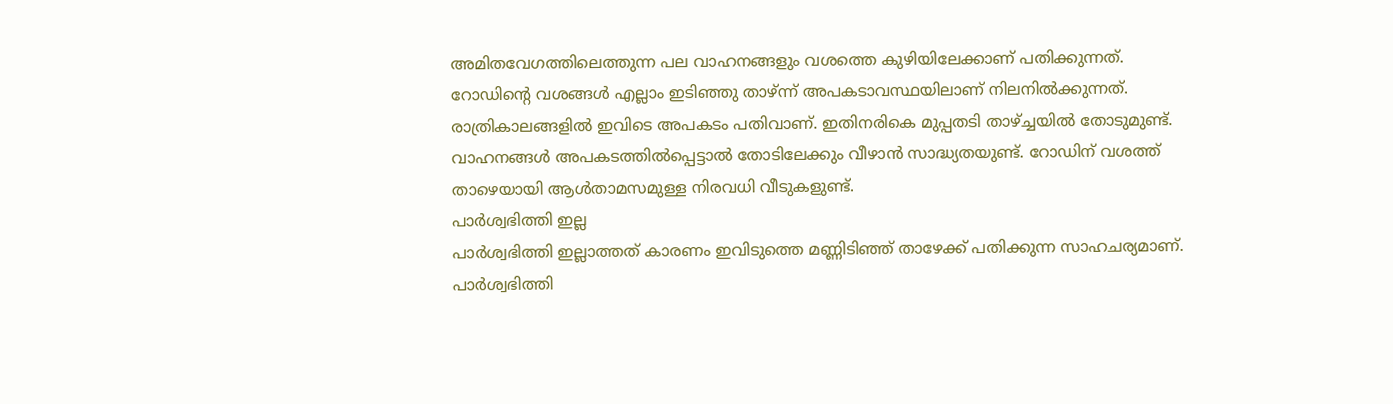അമിതവേഗത്തിലെത്തുന്ന പല വാഹനങ്ങളും വശത്തെ കുഴിയിലേക്കാണ് പതിക്കുന്നത്. റോഡിന്റെ വശങ്ങൾ എല്ലാം ഇടിഞ്ഞു താഴ്ന്ന് അപകടാവസ്ഥയിലാണ് നിലനിൽക്കുന്നത്.
രാത്രികാലങ്ങളിൽ ഇവിടെ അപകടം പതിവാണ്. ഇതിനരികെ മുപ്പതടി താഴ്ച്ചയിൽ തോടുമുണ്ട്. വാഹനങ്ങൾ അപകടത്തിൽപ്പെട്ടാൽ തോടിലേക്കും വീഴാൻ സാദ്ധ്യതയുണ്ട്. റോഡിന് വശത്ത് താഴെയായി ആൾതാമസമുള്ള നിരവധി വീടുകളുണ്ട്.
പാർശ്വഭിത്തി ഇല്ല
പാർശ്വഭിത്തി ഇല്ലാത്തത് കാരണം ഇവിടുത്തെ മണ്ണിടിഞ്ഞ് താഴേക്ക് പതിക്കുന്ന സാഹചര്യമാണ്. പാർശ്വഭിത്തി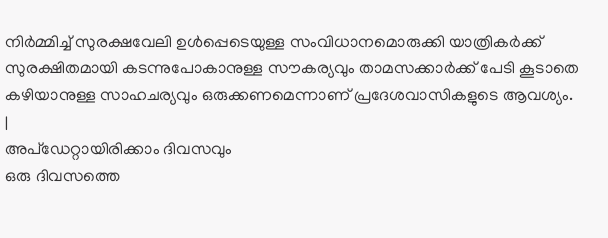നിർമ്മിച്ച് സുരക്ഷവേലി ഉൾപ്പെടെയുള്ള സംവിധാനമൊരുക്കി യാത്രികർക്ക് സുരക്ഷിതമായി കടന്നുപോകാനുള്ള സൗകര്യവും താമസക്കാർക്ക് പേടി കൂടാതെ കഴിയാനുള്ള സാഹചര്യവും ഒരുക്കണമെന്നാണ് പ്രദേശവാസികളുടെ ആവശ്യം.
|
അപ്ഡേറ്റായിരിക്കാം ദിവസവും
ഒരു ദിവസത്തെ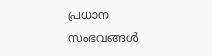പ്രധാന സംഭവങ്ങൾ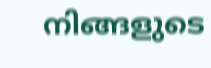നിങ്ങളുടെ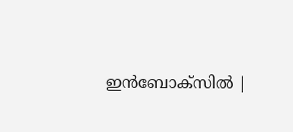ഇൻബോക്സിൽ |